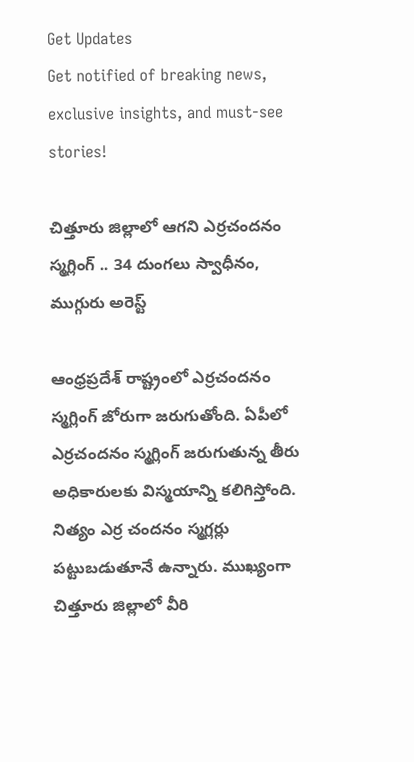Get Updates
Get notified of breaking news, exclusive insights, and must-see stories!

చిత్తూరు జిల్లాలో ఆగని ఎర్రచందనం స్మగ్లింగ్ .. 34 దుంగలు స్వాధీనం, ముగ్గురు అరెస్ట్

ఆంధ్రప్రదేశ్ రాష్ట్రంలో ఎర్రచందనం స్మగ్లింగ్ జోరుగా జరుగుతోంది. ఏపీలో ఎర్రచందనం స్మగ్లింగ్ జరుగుతున్న తీరు అధికారులకు విస్మయాన్ని కలిగిస్తోంది. నిత్యం ఎర్ర చందనం స్మగ్లర్లు పట్టుబడుతూనే ఉన్నారు. ముఖ్యంగా చిత్తూరు జిల్లాలో వీరి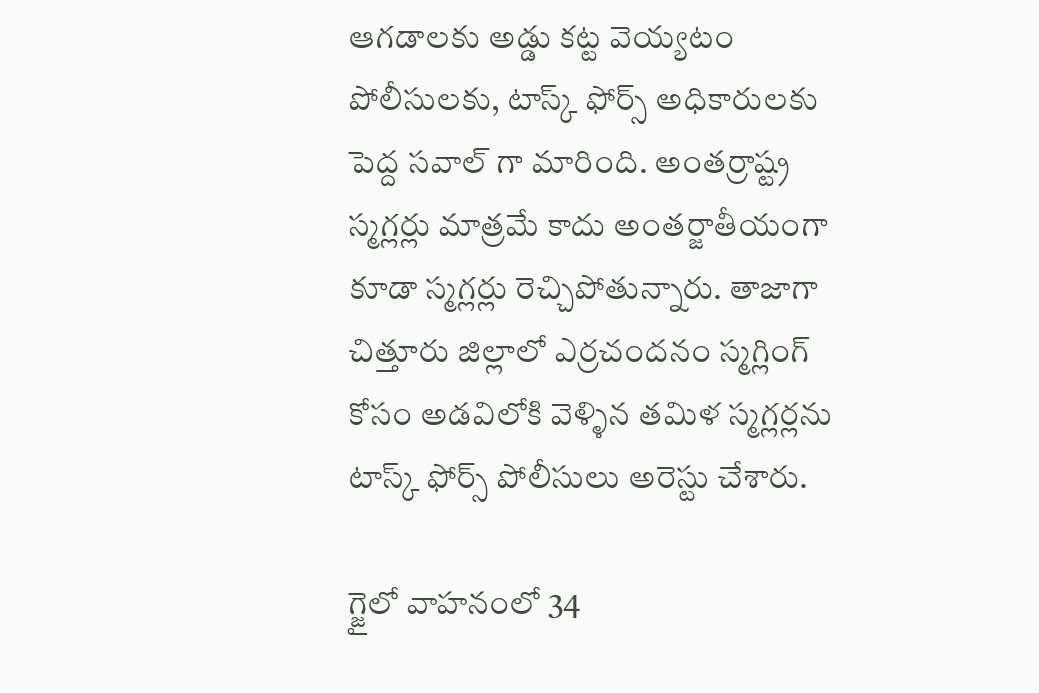ఆగడాలకు అడ్డు కట్ట వెయ్యటం పోలీసులకు, టాస్క్ ఫోర్స్ అధికారులకు పెద్ద సవాల్ గా మారింది. అంతర్రాష్ట్ర స్మగ్లర్లు మాత్రమే కాదు అంతర్జాతీయంగా కూడా స్మగ్లర్లు రెచ్చిపోతున్నారు. తాజాగా చిత్తూరు జిల్లాలో ఎర్రచందనం స్మగ్లింగ్ కోసం అడవిలోకి వెళ్ళిన తమిళ స్మగ్లర్లను టాస్క్ ఫోర్స్ పోలీసులు అరెస్టు చేశారు.

గ్జైలో వాహనంలో 34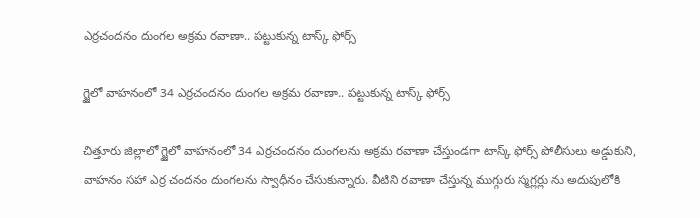ఎర్రచందనం దుంగల అక్రమ రవాణా.. పట్టుకున్న టాస్క్ ఫోర్స్

గ్జైలో వాహనంలో 34 ఎర్రచందనం దుంగల అక్రమ రవాణా.. పట్టుకున్న టాస్క్ ఫోర్స్

చిత్తూరు జిల్లాలో గ్జైలో వాహనంలో 34 ఎర్రచందనం దుంగలను అక్రమ రవాణా చేస్తుండగా టాస్క్ ఫోర్స్ పోలీసులు అడ్డుకుని, వాహనం సహా ఎర్ర చందనం దుంగలను స్వాధీనం చేసుకున్నారు. వీటిని రవాణా చేస్తున్న ముగ్గురు స్మగ్లర్లు ను అదుపులోకి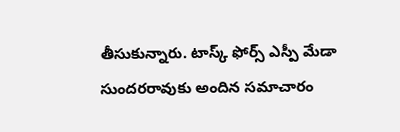తీసుకున్నారు. టాస్క్ ఫోర్స్ ఎస్పీ మేడా సుందరరావుకు అందిన సమాచారం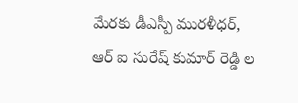మేరకు డీఎస్పీ మురళీధర్, ఆర్ ఐ సురేష్ కుమార్ రెడ్డి ల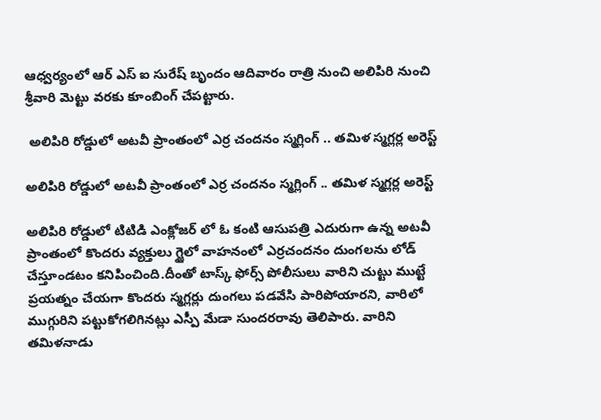ఆధ్వర్యంలో ఆర్ ఎస్ ఐ సురేష్ బృందం ఆదివారం రాత్రి నుంచి అలిపిరి నుంచి శ్రీవారి మెట్టు వరకు కూంబింగ్ చేపట్టారు.

 అలిపిరి రోడ్డులో అటవీ ప్రాంతంలో ఎర్ర చందనం స్మగ్లింగ్ .. తమిళ స్మగ్లర్ల అరెస్ట్

అలిపిరి రోడ్డులో అటవీ ప్రాంతంలో ఎర్ర చందనం స్మగ్లింగ్ .. తమిళ స్మగ్లర్ల అరెస్ట్

అలిపిరి రోడ్డులో టిటిడి ఎంక్లోజర్ లో ఓ కంటి ఆసుపత్రి ఎదురుగా ఉన్న అటవీ ప్రాంతంలో కొందరు వ్యక్తులు గ్జైలో వాహనంలో ఎర్రచందనం దుంగలను లోడ్ చేస్తూండటం కనిపించింది.దీంతో టాస్క్ ఫోర్స్ పోలీసులు వారిని చుట్టు ముట్టే ప్రయత్నం చేయగా కొందరు స్మగ్లర్లు దుంగలు పడవేసి పారిపోయారని, వారిలో ముగ్గురిని పట్టుకోగలిగినట్లు ఎస్పీ మేడా సుందరరావు తెలిపారు. వారిని తమిళనాడు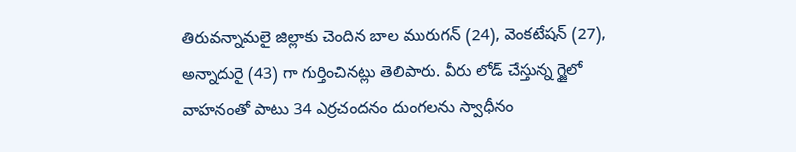తిరువన్నామలై జిల్లాకు చెందిన బాల మురుగన్ (24), వెంకటేషన్ (27), అన్నాదురై (43) గా గుర్తించినట్లు తెలిపారు. వీరు లోడ్ చేస్తున్న గ్జైలో వాహనంతో పాటు 34 ఎర్రచందనం దుంగలను స్వాధీనం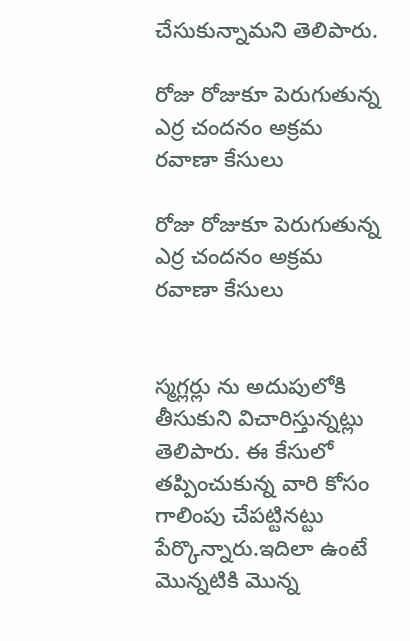చేసుకున్నామని తెలిపారు.

రోజు రోజుకూ పెరుగుతున్న ఎర్ర చందనం అక్రమ రవాణా కేసులు

రోజు రోజుకూ పెరుగుతున్న ఎర్ర చందనం అక్రమ రవాణా కేసులు


స్మగ్లర్లు ను అదుపులోకి తీసుకుని విచారిస్తున్నట్లు తెలిపారు. ఈ కేసులో తప్పించుకున్న వారి కోసం గాలింపు చేపట్టినట్టు పేర్కొన్నారు.ఇదిలా ఉంటే మొన్నటికి మొన్న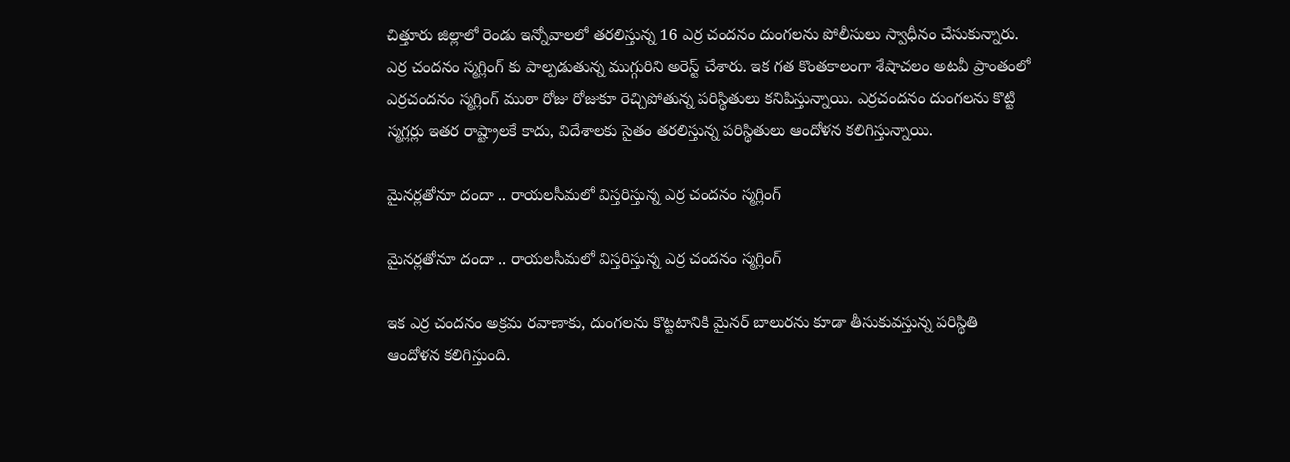చిత్తూరు జిల్లాలో రెండు ఇన్నోవాలలో తరలిస్తున్న 16 ఎర్ర చందనం దుంగలను పోలీసులు స్వాధీనం చేసుకున్నారు. ఎర్ర చందనం స్మగ్లింగ్ కు పాల్పడుతున్న ముగ్గురిని అరెస్ట్ చేశారు. ఇక గత కొంతకాలంగా శేషాచలం అటవీ ప్రాంతంలో ఎర్రచందనం స్మగ్లింగ్ ముఠా రోజు రోజుకూ రెచ్చిపోతున్న పరిస్థితులు కనిపిస్తున్నాయి. ఎర్రచందనం దుంగలను కొట్టి స్మగ్లర్లు ఇతర రాష్ట్రాలకే కాదు, విదేశాలకు సైతం తరలిస్తున్న పరిస్థితులు ఆందోళన కలిగిస్తున్నాయి.

మైనర్లతోనూ దందా .. రాయలసీమలో విస్తరిస్తున్న ఎర్ర చందనం స్మగ్లింగ్

మైనర్లతోనూ దందా .. రాయలసీమలో విస్తరిస్తున్న ఎర్ర చందనం స్మగ్లింగ్

ఇక ఎర్ర చందనం అక్రమ రవాణాకు, దుంగలను కొట్టటానికి మైనర్ బాలురను కూడా తీసుకువస్తున్న పరిస్థితి ఆందోళన కలిగిస్తుంది.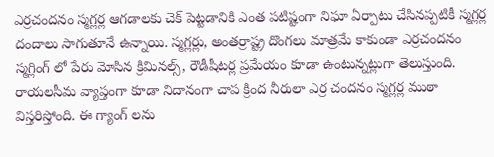ఎర్రచందనం స్మగ్లర్ల ఆగడాలకు చెక్ పెట్టడానికి ఎంత పటిష్టంగా నిఘా ఏర్పాటు చేసినప్పటికీ స్మగ్లర్ల దందాలు సాగుతూనే ఉన్నాయి. స్మగ్లర్లు, అంతర్రాష్ట్ర దొంగలు మాత్రమే కాకుండా ఎర్రచందనం స్మగ్లింగ్ లో పేరు మోసిన క్రిమినల్స్, రౌడీషీటర్ల ప్రమేయం కూడా ఉంటున్నట్లుగా తెలుస్తుంది. రాయలసీమ వ్యాప్తంగా కూడా నిదానంగా చాప క్రింద నీరులా ఎర్ర చందనం స్మగ్లర్ల ముఠా విస్తరిస్తోంది. ఈ గ్యాంగ్ లను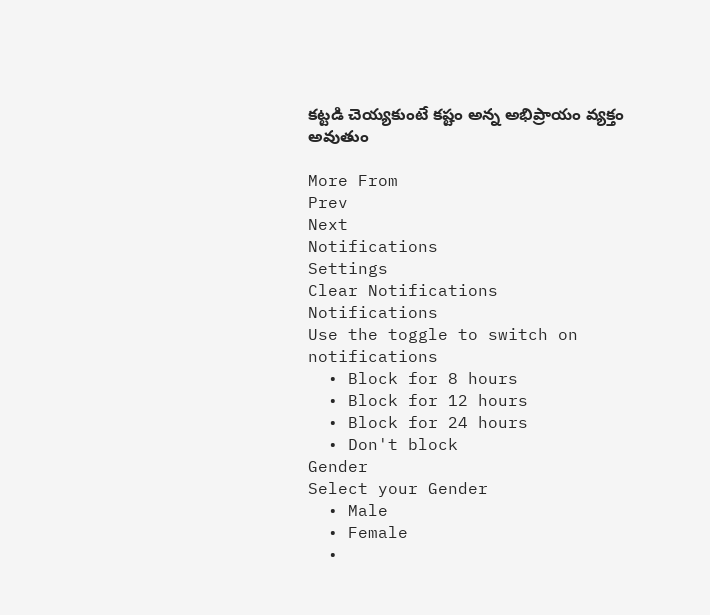కట్టడి చెయ్యకుంటే కష్టం అన్న అభిప్రాయం వ్యక్తం అవుతుం

More From
Prev
Next
Notifications
Settings
Clear Notifications
Notifications
Use the toggle to switch on notifications
  • Block for 8 hours
  • Block for 12 hours
  • Block for 24 hours
  • Don't block
Gender
Select your Gender
  • Male
  • Female
  •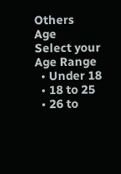Others
Age
Select your Age Range
  • Under 18
  • 18 to 25
  • 26 to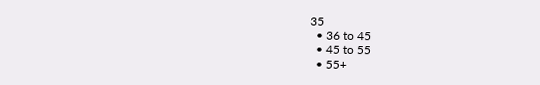35
  • 36 to 45
  • 45 to 55
  • 55+